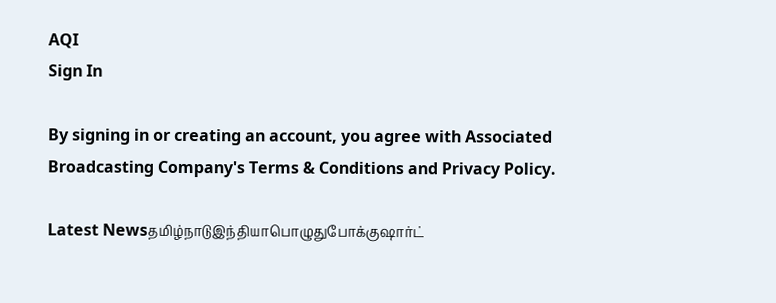AQI
Sign In

By signing in or creating an account, you agree with Associated Broadcasting Company's Terms & Conditions and Privacy Policy.

Latest Newsதமிழ்நாடுஇந்தியாபொழுதுபோக்குஷார்ட்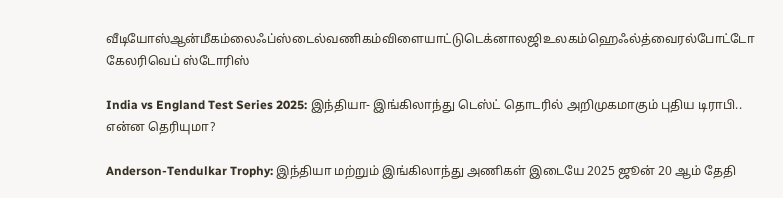வீடியோஸ்ஆன்மீகம்லைஃப்ஸ்டைல்வணிகம்விளையாட்டுடெக்னாலஜிஉலகம்ஹெஃல்த்வைரல்போட்டோ கேலரிவெப் ஸ்டோரிஸ்

India vs England Test Series 2025: இந்தியா- இங்கிலாந்து டெஸ்ட் தொடரில் அறிமுகமாகும் புதிய டிராபி.. என்ன தெரியுமா?

Anderson-Tendulkar Trophy: இந்தியா மற்றும் இங்கிலாந்து அணிகள் இடையே 2025 ஜூன் 20 ஆம் தேதி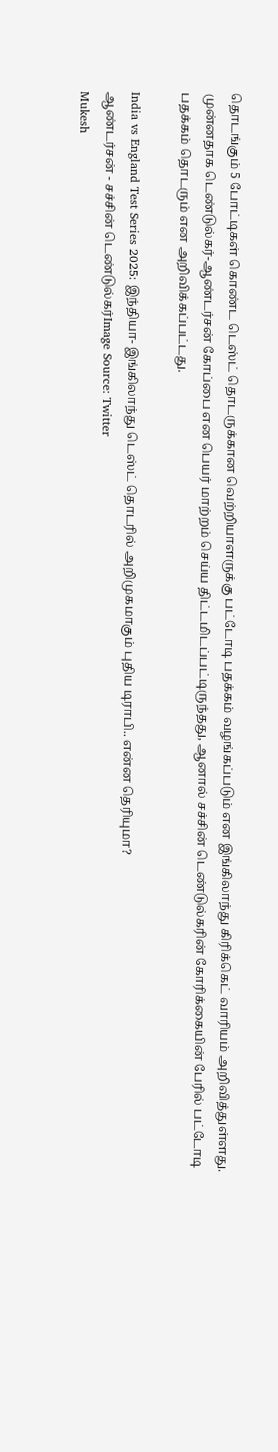தொடங்கும் 5 போட்டிகள் கொண்ட டெஸ்ட் தொடருக்கான வெற்றியாளருக்கு பட்டோடி பதக்கம் வழங்கப்படும் என இங்கிலாந்து கிரிக்கெட் வாரியம் அறிவித்துள்ளது. முன்னதாக டெண்டுல்கர்-ஆண்டர்சன் கோப்பை என பெயர் மாற்றம் செய்ய திட்டமிடப்பட்டிருந்தது, ஆனால் சச்சின் டெண்டுல்கரின் கோரிக்கையின் பேரில் பட்டோடி பதக்கம் தொடரும் என அறிவிக்கப்பட்டது.

India vs England Test Series 2025: இந்தியா- இங்கிலாந்து டெஸ்ட் தொடரில் அறிமுகமாகும் புதிய டிராபி.. என்ன தெரியுமா?
ஆண்டர்சன் - சச்சின் டெண்டுல்கர்Image Source: Twitter
Mukesh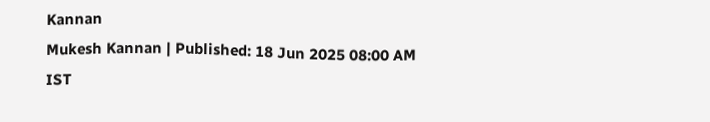Kannan
Mukesh Kannan | Published: 18 Jun 2025 08:00 AM IST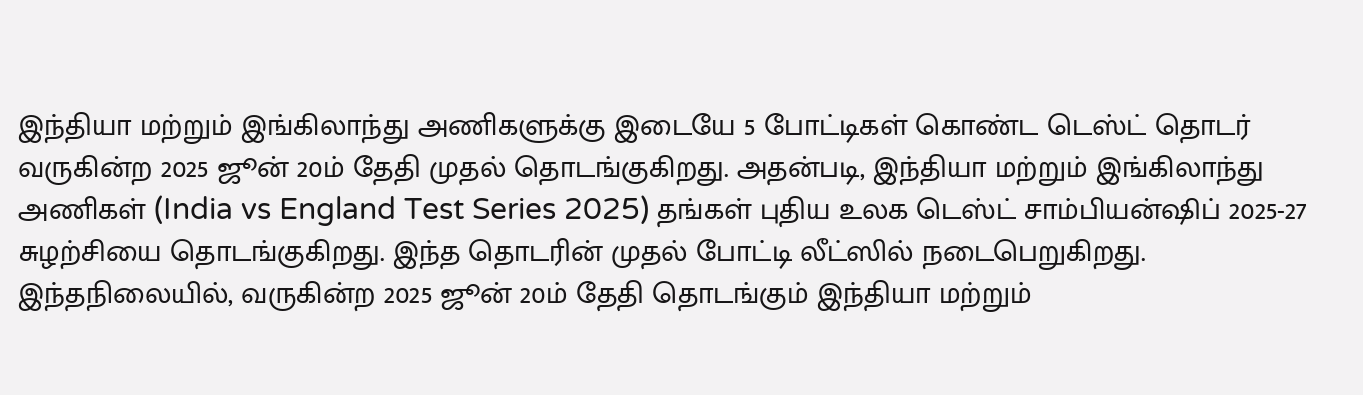இந்தியா மற்றும் இங்கிலாந்து அணிகளுக்கு இடையே 5 போட்டிகள் கொண்ட டெஸ்ட் தொடர் வருகின்ற 2025 ஜூன் 20ம் தேதி முதல் தொடங்குகிறது. அதன்படி, இந்தியா மற்றும் இங்கிலாந்து அணிகள் (India vs England Test Series 2025) தங்கள் புதிய உலக டெஸ்ட் சாம்பியன்ஷிப் 2025-27 சுழற்சியை தொடங்குகிறது. இந்த தொடரின் முதல் போட்டி லீட்ஸில் நடைபெறுகிறது. இந்தநிலையில், வருகின்ற 2025 ஜூன் 20ம் தேதி தொடங்கும் இந்தியா மற்றும்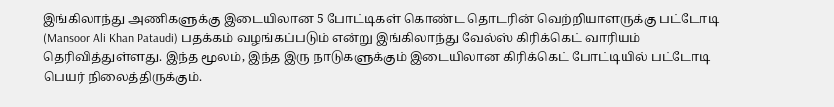இங்கிலாந்து அணிகளுக்கு இடையிலான 5 போட்டிகள் கொண்ட தொடரின் வெற்றியாளருக்கு பட்டோடி (Mansoor Ali Khan Pataudi) பதக்கம் வழங்கப்படும் என்று இங்கிலாந்து வேல்ஸ் கிரிக்கெட் வாரியம் தெரிவித்துள்ளது. இந்த மூலம், இந்த இரு நாடுகளுக்கும் இடையிலான கிரிக்கெட் போட்டியில் பட்டோடி பெயர் நிலைத்திருக்கும்.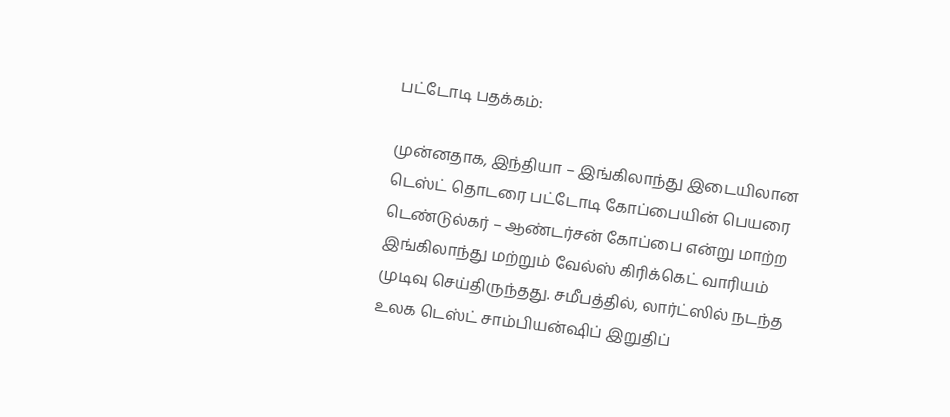பட்டோடி பதக்கம்:

முன்னதாக, இந்தியா – இங்கிலாந்து இடையிலான டெஸ்ட் தொடரை பட்டோடி கோப்பையின் பெயரை டெண்டுல்கர் – ஆண்டர்சன் கோப்பை என்று மாற்ற இங்கிலாந்து மற்றும் வேல்ஸ் கிரிக்கெட் வாரியம் முடிவு செய்திருந்தது. சமீபத்தில், லார்ட்ஸில் நடந்த உலக டெஸ்ட் சாம்பியன்ஷிப் இறுதிப்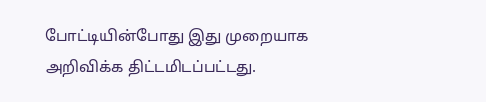போட்டியின்போது இது முறையாக அறிவிக்க திட்டமிடப்பட்டது.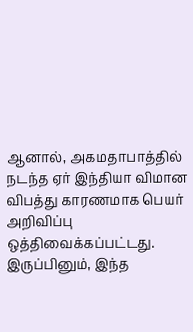ஆனால், அகமதாபாத்தில் நடந்த ஏர் இந்தியா விமான விபத்து காரணமாக பெயர் அறிவிப்பு ஒத்திவைக்கப்பட்டது. இருப்பினும், இந்த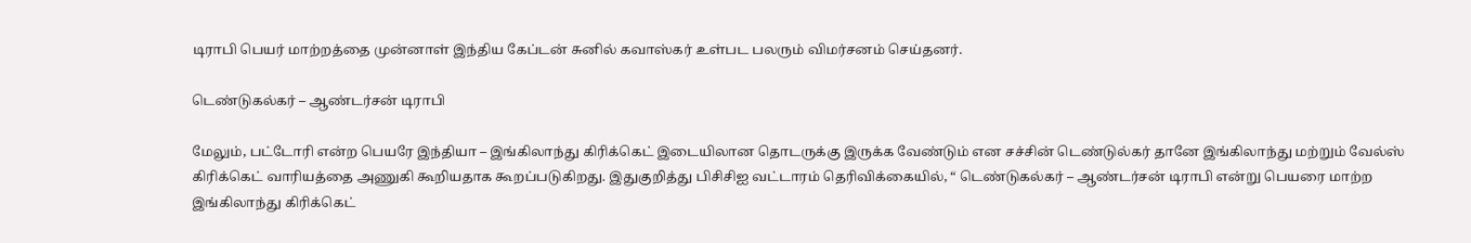டிராபி பெயர் மாற்றத்தை முன்னாள் இந்திய கேப்டன் சுனில் கவாஸ்கர் உள்பட பலரும் விமர்சனம் செய்தனர்.

டெண்டுகல்கர் – ஆண்டர்சன் டிராபி

மேலும், பட்டோரி என்ற பெயரே இந்தியா – இங்கிலாந்து கிரிக்கெட் இடையிலான தொடருக்கு இருக்க வேண்டும் என சச்சின் டெண்டுல்கர் தானே இங்கிலாந்து மற்றும் வேல்ஸ் கிரிக்கெட் வாரியத்தை அணுகி கூறியதாக கூறப்படுகிறது. இதுகுறித்து பிசிசிஐ வட்டாரம் தெரிவிக்கையில், “ டெண்டுகல்கர் – ஆண்டர்சன் டிராபி என்று பெயரை மாற்ற இங்கிலாந்து கிரிக்கெட்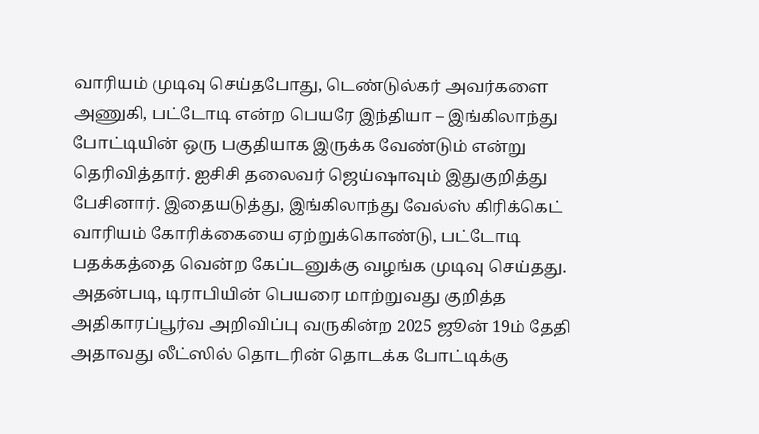வாரியம் முடிவு செய்தபோது, டெண்டுல்கர் அவர்களை அணுகி, பட்டோடி என்ற பெயரே இந்தியா – இங்கிலாந்து போட்டியின் ஒரு பகுதியாக இருக்க வேண்டும் என்று தெரிவித்தார். ஐசிசி தலைவர் ஜெய்ஷாவும் இதுகுறித்து பேசினார். இதையடுத்து, இங்கிலாந்து வேல்ஸ் கிரிக்கெட் வாரியம் கோரிக்கையை ஏற்றுக்கொண்டு, பட்டோடி பதக்கத்தை வென்ற கேப்டனுக்கு வழங்க முடிவு செய்தது. அதன்படி, டிராபியின் பெயரை மாற்றுவது குறித்த அதிகாரப்பூர்வ அறிவிப்பு வருகின்ற 2025 ஜூன் 19ம் தேதி அதாவது லீட்ஸில் தொடரின் தொடக்க போட்டிக்கு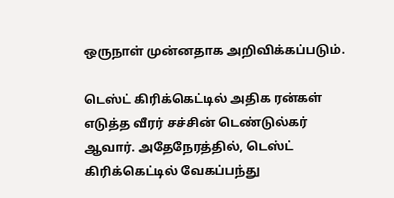ஒருநாள் முன்னதாக அறிவிக்கப்படும்.

டெஸ்ட் கிரிக்கெட்டில் அதிக ரன்கள் எடுத்த வீரர் சச்சின் டெண்டுல்கர் ஆவார். அதேநேரத்தில், டெஸ்ட் கிரிக்கெட்டில் வேகப்பந்து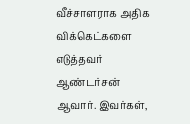வீச்சாளராக அதிக விக்கெட்களை எடுத்தவர் ஆண்டர்சன் ஆவார். இவர்கள்,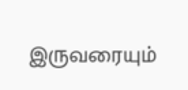இருவரையும்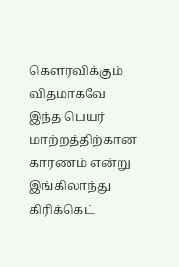கௌரவிக்கும் விதமாகவே இந்த பெயர் மாற்றத்திற்கான காரணம் என்று இங்கிலாந்து கிரிக்கெட்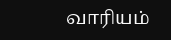வாரியம்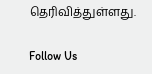தெரிவித்துள்ளது.

Follow Us